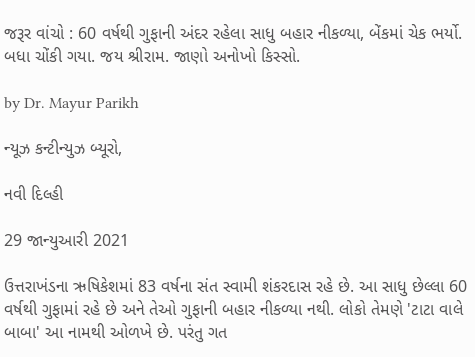જરૂર વાંચો : 60 વર્ષથી ગુફાની અંદર રહેલા સાધુ બહાર નીકળ્યા, બેંકમાં ચેક ભર્યો. બધા ચોંકી ગયા. જય શ્રીરામ. જાણો અનોખો કિસ્સો.

by Dr. Mayur Parikh

ન્યૂઝ કન્ટીન્યુઝ બ્યૂરો,

નવી દિલ્હી

29 જાન્યુઆરી 2021

ઉત્તરાખંડના ઋષિકેશમાં 83 વર્ષના સંત સ્વામી શંકરદાસ રહે છે. આ સાધુ છેલ્લા 60 વર્ષથી ગુફામાં રહે છે અને તેઓ ગુફાની બહાર નીકળ્યા નથી. લોકો તેમણે 'ટાટા વાલે બાબા' આ નામથી ઓળખે છે. પરંતુ ગત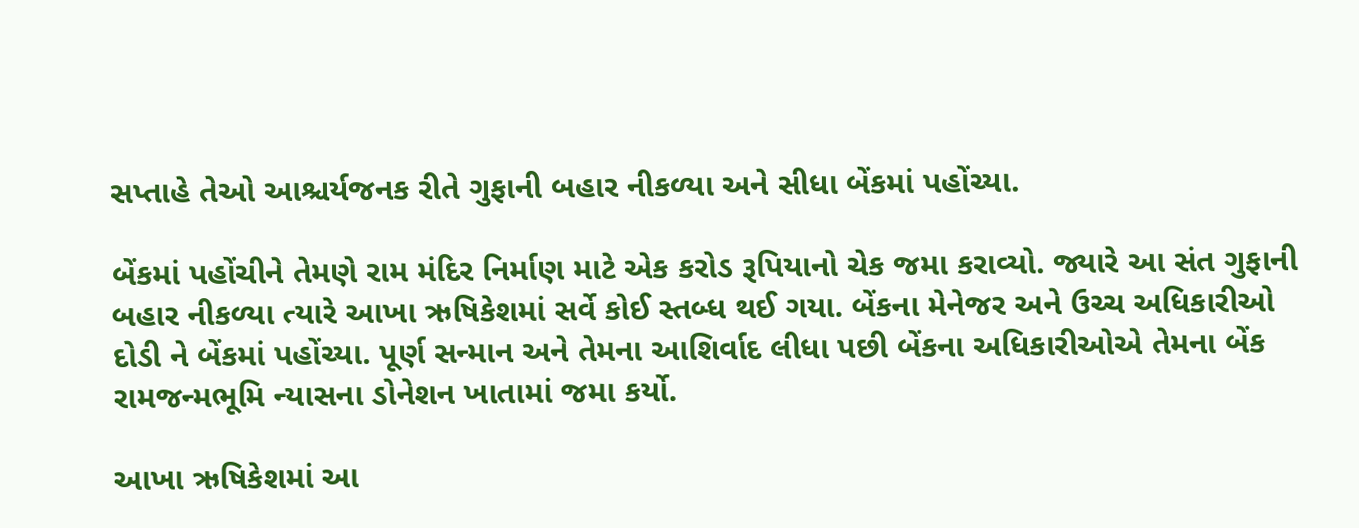સપ્તાહે તેઓ આશ્ચર્યજનક રીતે ગુફાની બહાર નીકળ્યા અને સીધા બેંકમાં પહોંચ્યા.

બેંકમાં પહોંચીને તેમણે રામ મંદિર નિર્માણ માટે એક કરોડ રૂપિયાનો ચેક જમા કરાવ્યો. જ્યારે આ સંત ગુફાની બહાર નીકળ્યા ત્યારે આખા ઋષિકેશમાં સર્વે કોઈ સ્તબ્ધ થઈ ગયા. બેંકના મેનેજર અને ઉચ્ચ અધિકારીઓ દોડી ને બેંકમાં પહોંચ્યા. પૂર્ણ સન્માન અને તેમના આશિર્વાદ લીધા પછી બેંકના અધિકારીઓએ તેમના બેંક રામજન્મભૂમિ ન્યાસના ડોનેશન ખાતામાં જમા કર્યો.

આખા ઋષિકેશમાં આ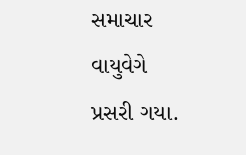સમાચાર વાયુવેગે પ્રસરી ગયા.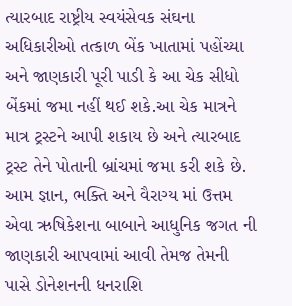ત્યારબાદ રાષ્ટ્રીય સ્વયંસેવક સંઘના અધિકારીઓ તત્કાળ બેંક ખાતામાં પહોંચ્યા અને જાણકારી પૂરી પાડી કે આ ચેક સીધો બેંકમાં જમા નહીં થઈ શકે.આ ચેક માત્રને માત્ર ટ્રસ્ટને આપી શકાય છે અને ત્યારબાદ ટ્રસ્ટ તેને પોતાની બ્રાંચમાં જમા કરી શકે છે. આમ જ્ઞાન, ભક્તિ અને વૈરાગ્ય માં ઉત્તમ એવા ઋષિકેશના બાબાને આધુનિક જગત ની જાણકારી આપવામાં આવી તેમજ તેમની પાસે ડોનેશનની ધનરાશિ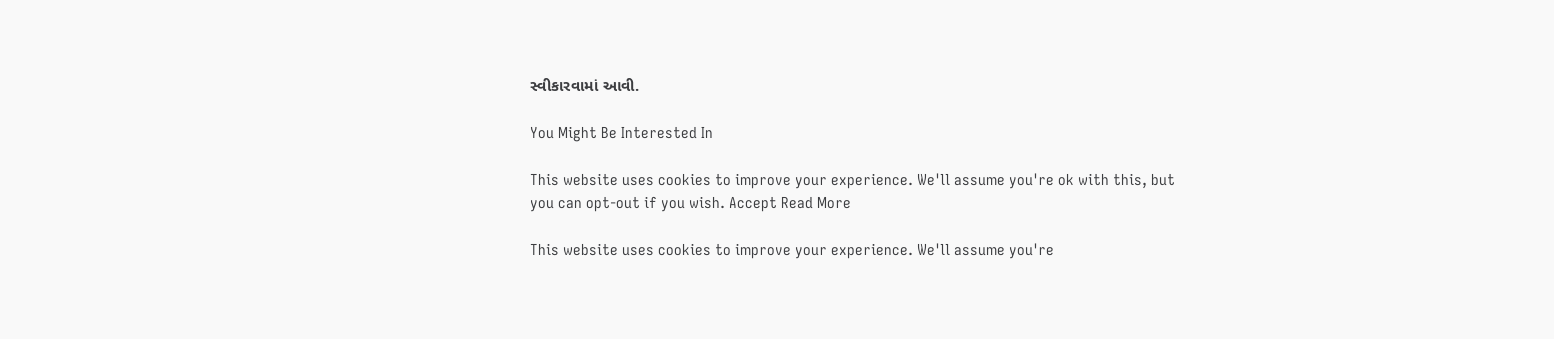સ્વીકારવામાં આવી.

You Might Be Interested In

This website uses cookies to improve your experience. We'll assume you're ok with this, but you can opt-out if you wish. Accept Read More

This website uses cookies to improve your experience. We'll assume you're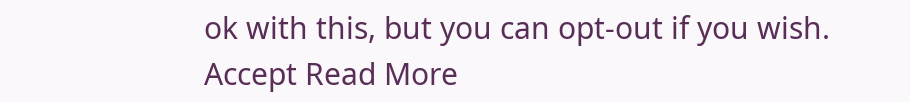ok with this, but you can opt-out if you wish. Accept Read More